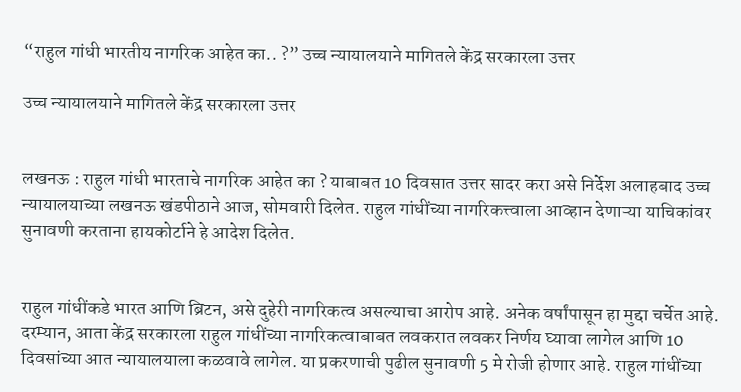“राहुल गांधी भारतीय नागरिक आहेत का.. ?” उच्च न्यायालयाने मागितले केंद्र सरकारला उत्तर

उच्च न्यायालयाने मागितले केंद्र सरकारला उत्तर


लखनऊ : राहुल गांधी भारताचे नागरिक आहेत का ? याबाबत 10 दिवसात उत्तर सादर करा असे निर्देश अलाहबाद उच्च न्यायालयाच्या लखनऊ खंडपीठाने आज, सोमवारी दिलेत. राहुल गांधींच्या नागरिकत्त्वाला आव्हान देणाऱ्या याचिकांवर सुनावणी करताना हायकोर्टाने हे आदेश दिलेत.


राहुल गांधींकडे भारत आणि ब्रिटन, असे दुहेरी नागरिकत्व असल्याचा आरोप आहे. अनेक वर्षांपासून हा मुद्दा चर्चेत आहे. दरम्यान, आता केंद्र सरकारला राहुल गांधींच्या नागरिकत्वाबाबत लवकरात लवकर निर्णय घ्यावा लागेल आणि 10 दिवसांच्या आत न्यायालयाला कळवावे लागेल. या प्रकरणाची पुढील सुनावणी 5 मे रोजी होणार आहे. राहुल गांधींच्या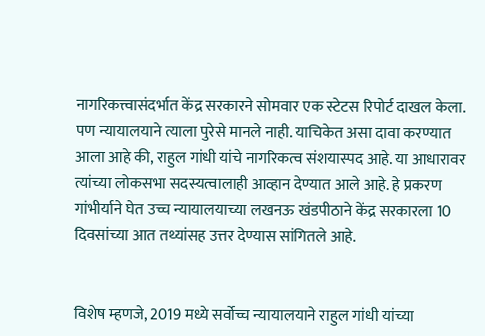नागरिकत्त्वासंदर्भात केंद्र सरकारने सोमवार एक स्टेटस रिपोर्ट दाखल केला. पण न्यायालयाने त्याला पुरेसे मानले नाही. याचिकेत असा दावा करण्यात आला आहे की, राहुल गांधी यांचे नागरिकत्व संशयास्पद आहे. या आधारावर त्यांच्या लोकसभा सदस्यत्वालाही आव्हान देण्यात आले आहे. हे प्रकरण गांभीर्याने घेत उच्च न्यायालयाच्या लखनऊ खंडपीठाने केंद्र सरकारला 10 दिवसांच्या आत तथ्यांसह उत्तर देण्यास सांगितले आहे.


विशेष म्हणजे, 2019 मध्ये सर्वोच्च न्यायालयाने राहुल गांधी यांच्या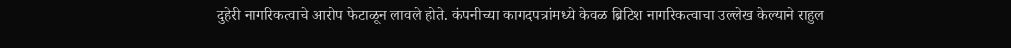दुहेरी नागरिकत्वाचे आरोप फेटाळून लावले होते. कंपनीच्या कागदपत्रांमध्ये केवळ ब्रिटिश नागरिकत्वाचा उल्लेख केल्याने राहुल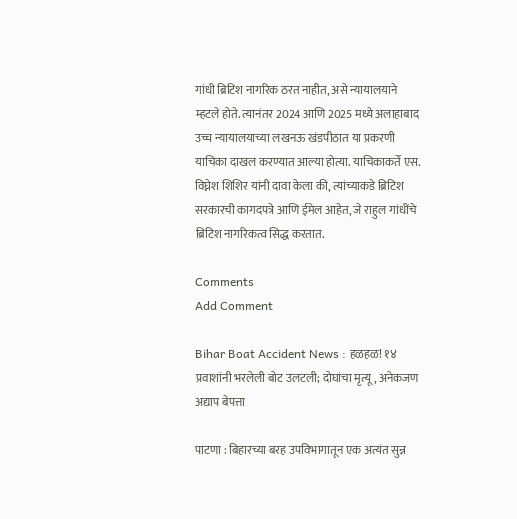गांधी ब्रिटिश नागरिक ठरत नाहीत, असे न्यायालयाने म्हटले होते. त्यानंतर 2024 आणि 2025 मध्ये अलाहाबाद उच्च न्यायालयाच्या लखनऊ खंडपीठात या प्रकरणी याचिका दाखल करण्यात आल्या होत्या. याचिकाकर्ते एस. विघ्नेश शिशिर यांनी दावा केला की, त्यांच्याकडे ब्रिटिश सरकारची कागदपत्रे आणि ईमेल आहेत, जे राहुल गांधींचे ब्रिटिश नागरिकत्व सिद्ध करतात.

Comments
Add Comment

Bihar Boat Accident News : हळहळ! १४ प्रवाशांनी भरलेली बोट उलटली; दोघांचा मृत्यू, अनेकजण अद्याप बेपत्ता

पाटणा : बिहारच्या बरह उपविभागातून एक अत्यंत सुन्न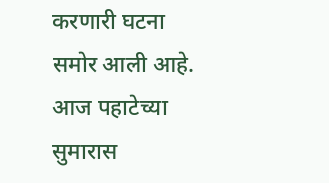करणारी घटना समोर आली आहे. आज पहाटेच्या सुमारास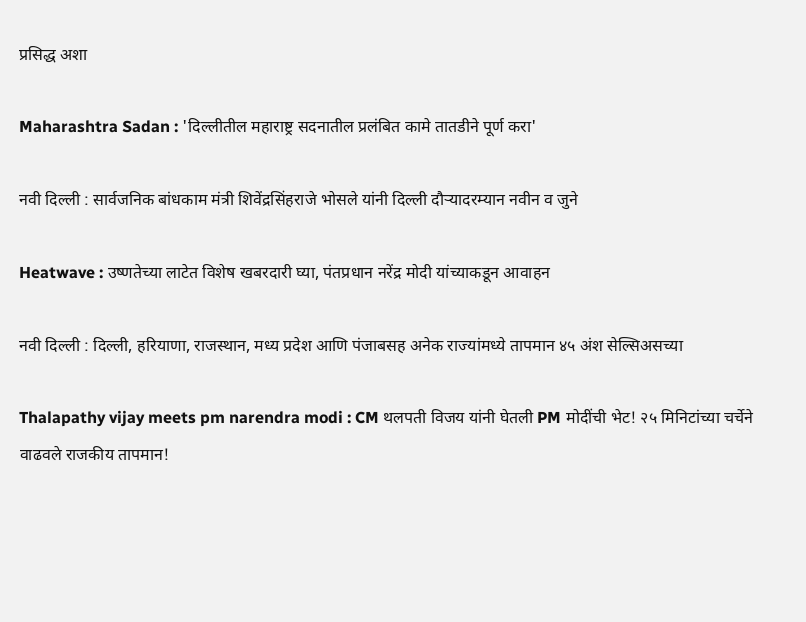प्रसिद्ध अशा

Maharashtra Sadan : 'दिल्लीतील महाराष्ट्र सदनातील प्रलंबित कामे तातडीने पूर्ण करा'

नवी दिल्ली : सार्वजनिक बांधकाम मंत्री शिवेंद्रसिंहराजे भोसले यांनी दिल्ली दौऱ्यादरम्यान नवीन व जुने

Heatwave : उष्णतेच्या लाटेत विशेष खबरदारी घ्या, पंतप्रधान नरेंद्र मोदी यांच्याकडून आवाहन

नवी दिल्ली : दिल्ली, हरियाणा, राजस्थान, मध्य प्रदेश आणि पंजाबसह अनेक राज्यांमध्ये तापमान ४५ अंश सेल्सिअसच्या

Thalapathy vijay meets pm narendra modi : CM थलपती विजय यांनी घेतली PM मोदींची भेट! २५ मिनिटांच्या चर्चेने वाढवले राजकीय तापमान!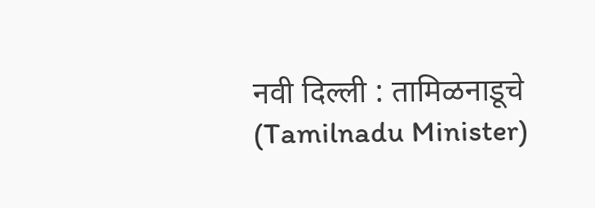नवी दिल्ली : तामिळनाडूचे (Tamilnadu Minister)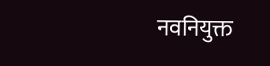नवनियुक्त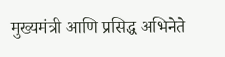मुख्यमंत्री आणि प्रसिद्ध अभिनेते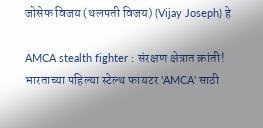जोसेफ विजय (थलपती विजय) (Vijay Joseph) हे

AMCA stealth fighter : संरक्षण क्षेत्रात क्रांती! भारताच्या पहिल्या स्टेल्थ फायटर 'AMCA' साठी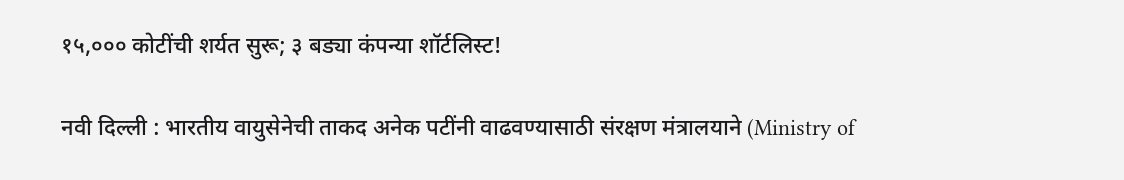१५,००० कोटींची शर्यत सुरू; ३ बड्या कंपन्या शॉर्टलिस्ट!

नवी दिल्ली : भारतीय वायुसेनेची ताकद अनेक पटींनी वाढवण्यासाठी संरक्षण मंत्रालयाने (Ministry of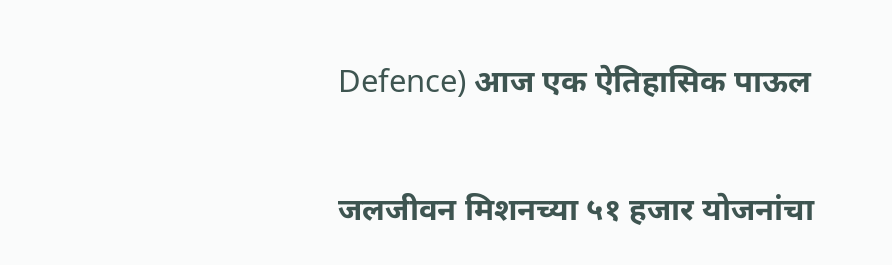Defence) आज एक ऐतिहासिक पाऊल

जलजीवन मिशनच्या ५१ हजार योजनांचा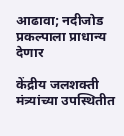आढावा; नदीजोड प्रकल्पाला प्राधान्य देणार

केंद्रीय जलशक्ती मंत्र्यांच्या उपस्थितीत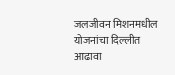जलजीवन मिशनमधील योजनांचा दिल्लीत आढावा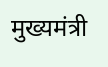मुख्यमंत्री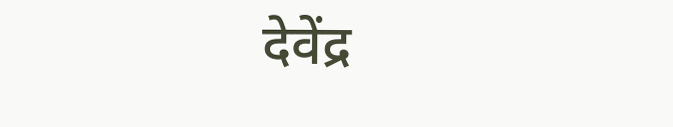देवेंद्र